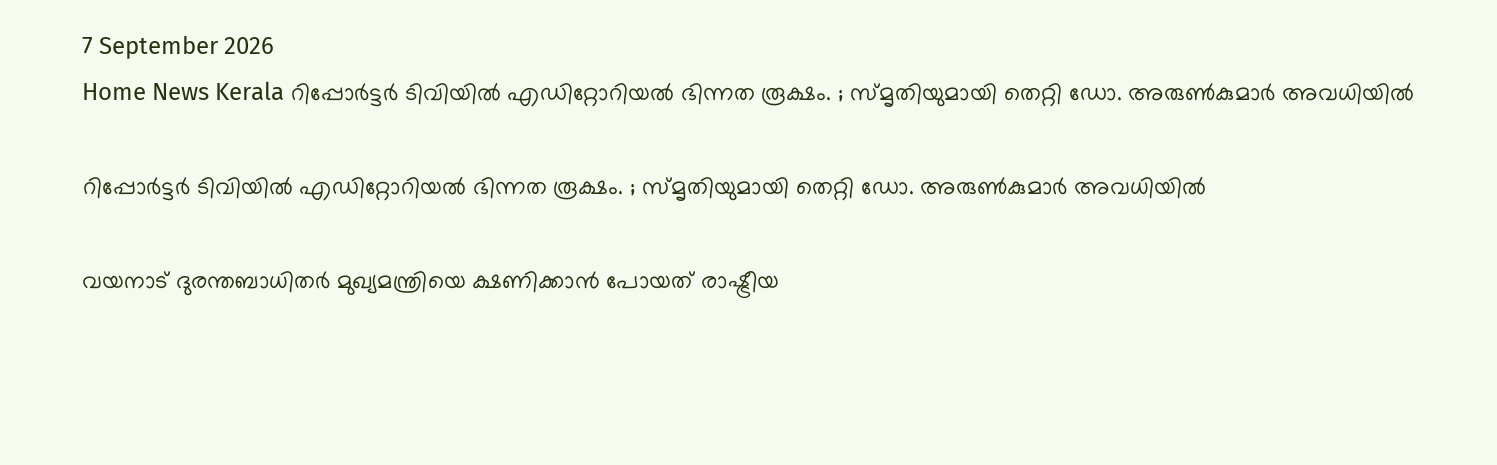7 September 2026
Home News Kerala റിപ്പോർട്ടർ ടിവിയിൽ എഡിറ്റോറിയൽ ഭിന്നത രൂക്ഷം. ; സ്മൃതിയുമായി തെറ്റി ഡോ. അരുൺകുമാർ അവധിയിൽ

റിപ്പോർട്ടർ ടിവിയിൽ എഡിറ്റോറിയൽ ഭിന്നത രൂക്ഷം. ; സ്മൃതിയുമായി തെറ്റി ഡോ. അരുൺകുമാർ അവധിയിൽ

വയനാട് ദുരന്തബാധിതർ മുഖ്യമന്ത്രിയെ ക്ഷണിക്കാൻ പോയത് രാഷ്ട്രീയ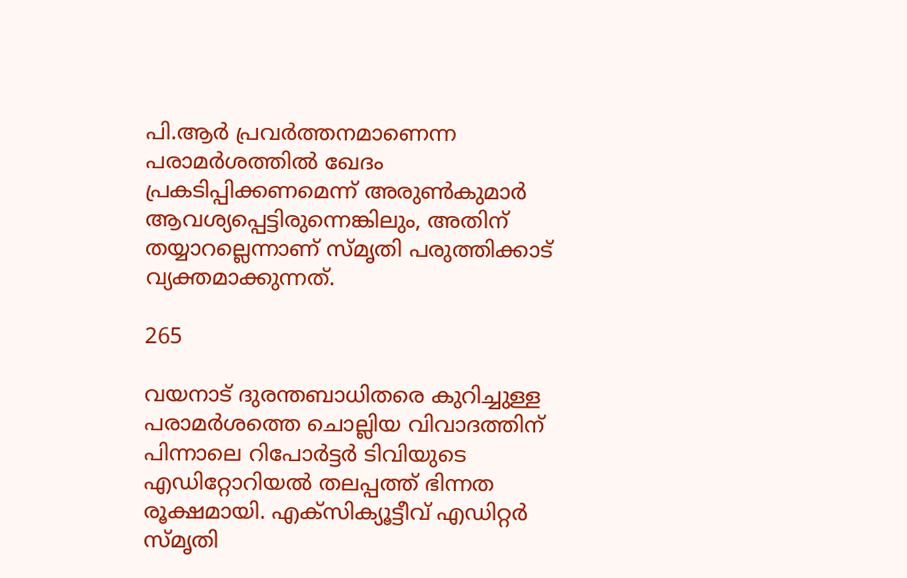പി.ആർ പ്രവർത്തനമാണെന്ന പരാമർശത്തിൽ ഖേദം പ്രകടിപ്പിക്കണമെന്ന് അരുൺകുമാർ ആവശ്യപ്പെട്ടിരുന്നെങ്കിലും, അതിന് തയ്യാറല്ലെന്നാണ് സ്മൃതി പരുത്തിക്കാട് വ്യക്തമാക്കുന്നത്.

265

വയനാട് ദുരന്തബാധിതരെ കുറിച്ചുള്ള പരാമർശത്തെ ചൊല്ലിയ വിവാദത്തിന് പിന്നാലെ റിപോർട്ടർ ടിവിയുടെ എഡിറ്റോറിയൽ തലപ്പത്ത് ഭിന്നത രൂക്ഷമായി. എക്സിക്യൂട്ടീവ് എഡിറ്റർ സ്മൃതി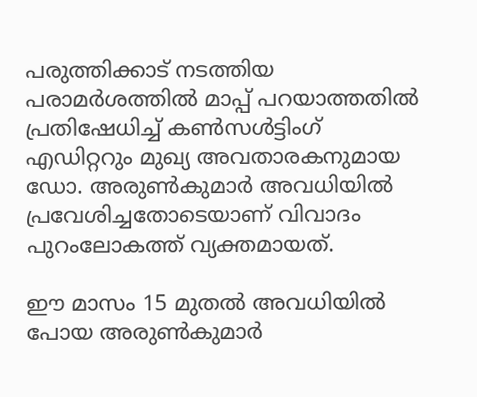പരുത്തിക്കാട് നടത്തിയ പരാമർശത്തിൽ മാപ്പ് പറയാത്തതിൽ പ്രതിഷേധിച്ച് കൺസൾട്ടിംഗ് എഡിറ്ററും മുഖ്യ അവതാരകനുമായ ഡോ. അരുൺകുമാർ അവധിയിൽ പ്രവേശിച്ചതോടെയാണ് വിവാദം പുറംലോകത്ത് വ്യക്തമായത്.

ഈ മാസം 15 മുതൽ അവധിയിൽ പോയ അരുൺകുമാർ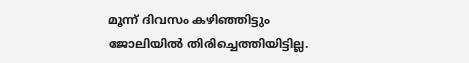മൂന്ന് ദിവസം കഴിഞ്ഞിട്ടും ജോലിയിൽ തിരിച്ചെത്തിയിട്ടില്ല.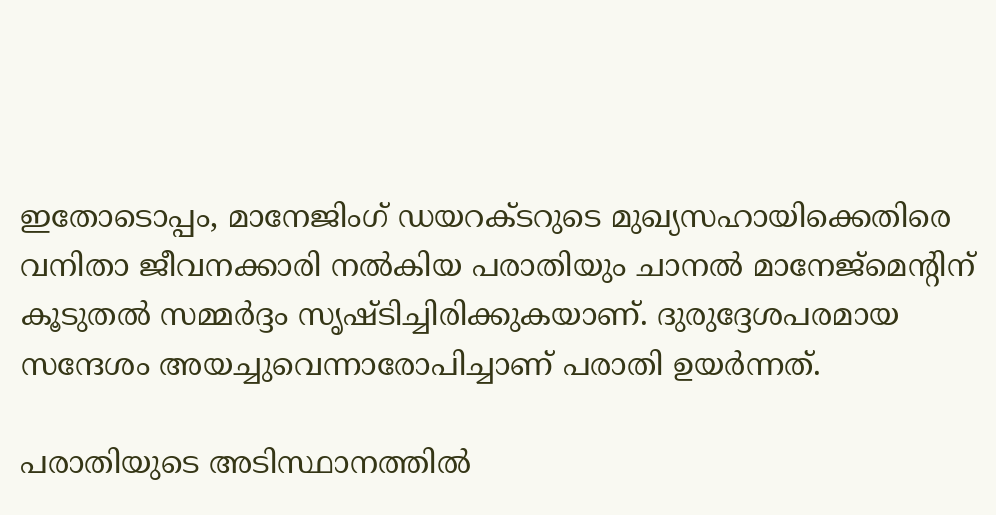ഇതോടൊപ്പം, മാനേജിംഗ് ഡയറക്ടറുടെ മുഖ്യസഹായിക്കെതിരെ വനിതാ ജീവനക്കാരി നൽകിയ പരാതിയും ചാനൽ മാനേജ്മെന്റിന് കൂടുതൽ സമ്മർദ്ദം സൃഷ്ടിച്ചിരിക്കുകയാണ്. ദുരുദ്ദേശപരമായ സന്ദേശം അയച്ചുവെന്നാരോപിച്ചാണ് പരാതി ഉയർന്നത്.

പരാതിയുടെ അടിസ്ഥാനത്തിൽ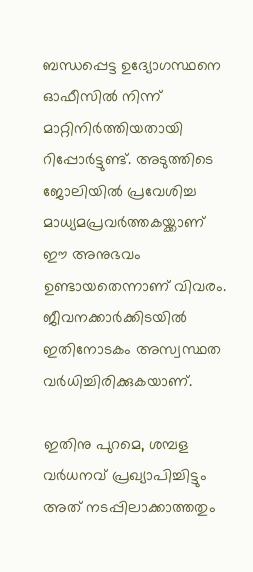ബന്ധപ്പെട്ട ഉദ്യോഗസ്ഥനെ ഓഫീസിൽ നിന്ന് മാറ്റിനിർത്തിയതായി റിപ്പോർട്ടുണ്ട്. അടുത്തിടെ ജോലിയിൽ പ്രവേശിച്ച മാധ്യമപ്രവർത്തകയ്ക്കാണ് ഈ അനുഭവം ഉണ്ടായതെന്നാണ് വിവരം. ജീവനക്കാർക്കിടയിൽ ഇതിനോടകം അസ്വസ്ഥത വർധിച്ചിരിക്കുകയാണ്.

ഇതിനു പുറമെ, ശമ്പള വർധനവ് പ്രഖ്യാപിച്ചിട്ടും അത് നടപ്പിലാക്കാത്തതും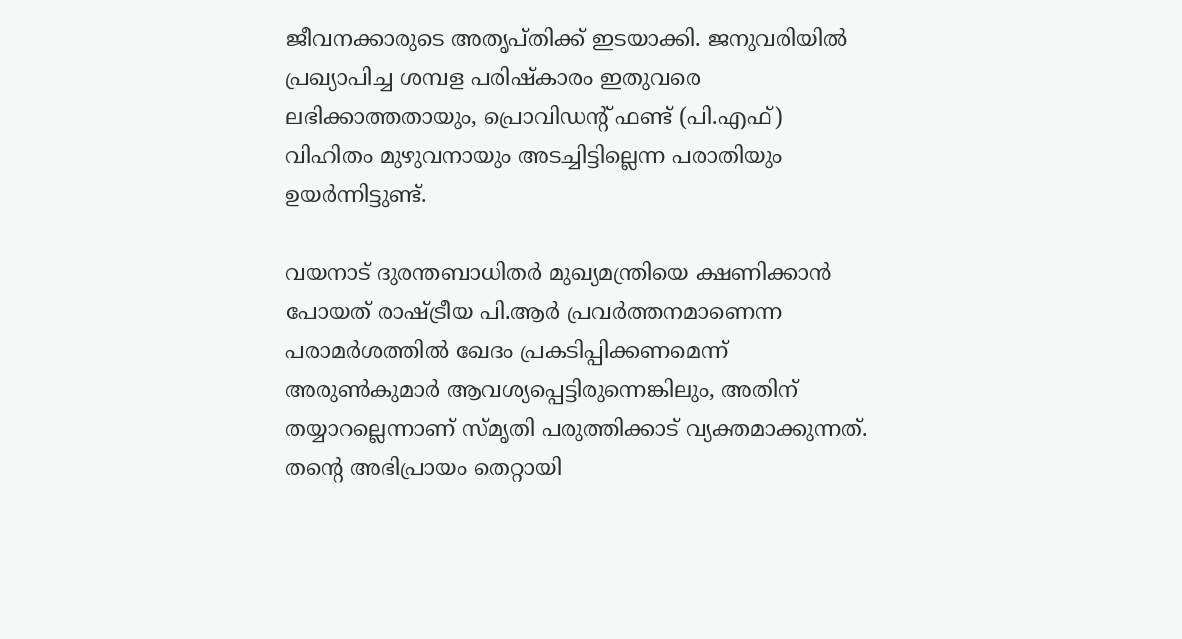ജീവനക്കാരുടെ അതൃപ്തിക്ക് ഇടയാക്കി. ജനുവരിയിൽ പ്രഖ്യാപിച്ച ശമ്പള പരിഷ്കാരം ഇതുവരെ ലഭിക്കാത്തതായും, പ്രൊവിഡന്റ് ഫണ്ട് (പി.എഫ്) വിഹിതം മുഴുവനായും അടച്ചിട്ടില്ലെന്ന പരാതിയും ഉയർന്നിട്ടുണ്ട്.

വയനാട് ദുരന്തബാധിതർ മുഖ്യമന്ത്രിയെ ക്ഷണിക്കാൻ പോയത് രാഷ്ട്രീയ പി.ആർ പ്രവർത്തനമാണെന്ന പരാമർശത്തിൽ ഖേദം പ്രകടിപ്പിക്കണമെന്ന് അരുൺകുമാർ ആവശ്യപ്പെട്ടിരുന്നെങ്കിലും, അതിന് തയ്യാറല്ലെന്നാണ് സ്മൃതി പരുത്തിക്കാട് വ്യക്തമാക്കുന്നത്. തന്റെ അഭിപ്രായം തെറ്റായി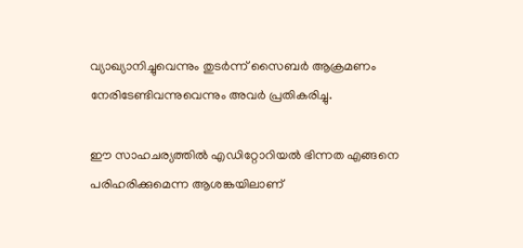വ്യാഖ്യാനിച്ചുവെന്നും തുടർന്ന് സൈബർ ആക്രമണം നേരിടേണ്ടിവന്നുവെന്നും അവർ പ്രതികരിച്ചു.

ഈ സാഹചര്യത്തിൽ എഡിറ്റോറിയൽ ഭിന്നത എങ്ങനെ പരിഹരിക്കുമെന്ന ആശങ്കയിലാണ്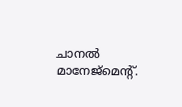ചാനൽ മാനേജ്മെന്റ്.